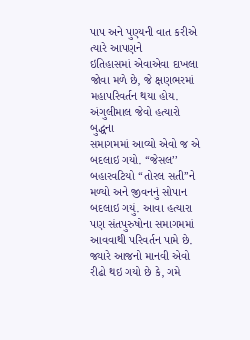પાપ અને પુણ્યની વાત કરીએ ત્યારે આપણને
ઇતિહાસમાં એવાએવા દાખલા જોવા મળે છે, જે ક્ષણભરમાં
મહાપરિવર્તન થયા હોય. અંગુલીમાલ જેવો હત્યારો બુદ્ધના
સમાગમમાં આવ્યો એવો જ એ બદલાઇ ગયો. ‘‘જેસલ’’
બહારવટિયો ‘‘તોરલ સતી’’ને મળ્યો અને જીવનનું સોપાન
બદલાઇ ગયું. આવા હત્યારા પણ સંતપુરુષોના સમાગમમાં
આવવાથી પરિવર્તન પામે છે.
જ્યારે આજનો માનવી એવો રીઢો થઇ ગયો છે કે, ગમે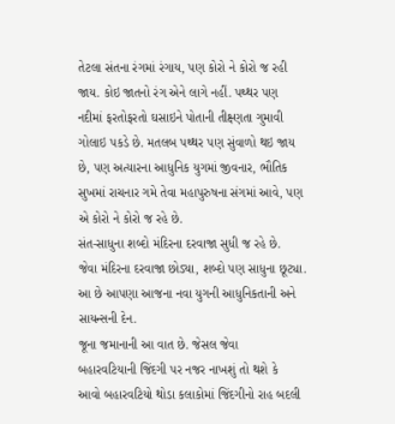તેટલા સંતના રંગમાં રંગાય, પણ કોરો ને કોરો જ રહી
જાય. કોઇ જાતનો રંગ એને લાગે નહીં. પથ્થર પણ
નદીમાં ફરતોફરતો ઘસાઇને પોતાની તીક્ષ્ણતા ગુમાવી
ગોલાઇ પકડે છે. મતલબ પથ્થર પણ સુંવાળો થઇ જાય
છે, પણ અત્યારના આધુનિક યુગમાં જીવનાર, ભૌતિક
સુખમાં રાચનાર ગમે તેવા મહાપુરુષના સંગમાં આવે, પણ
એ કોરો ને કોરો જ રહે છે.
સંત-સાધુના શબ્દો મંદિરના દરવાજા સુધી જ રહે છે.
જેવા મંદિરના દરવાજા છોડ્યા, શબ્દો પણ સાધુના છૂટ્યા.
આ છે આપણા આજના નવા યુગની આધુનિકતાની અને
સાયન્સની દેન.
જૂના જમાનાની આ વાત છે. જેસલ જેવા
બહારવટિયાની જિંદગી પર નજર નાખશું તો થશે કે
આવો બહારવટિયો થોડા કલાકોમાં જિંદગીનો રાહ બદલી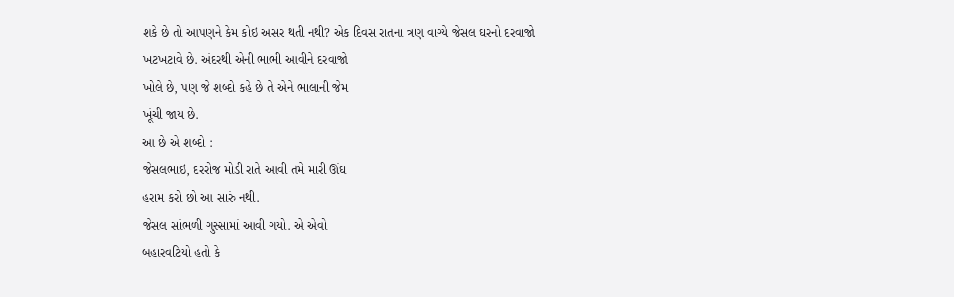શકે છે તો આપણને કેમ કોઇ અસર થતી નથી? એક દિવસ રાતના ત્રણ વાગ્યે જેસલ ઘરનો દરવાજો
ખટખટાવે છે. અંદરથી એની ભાભી આવીને દરવાજો
ખોલે છે, પણ જે શબ્દો કહે છે તે એને ભાલાની જેમ
ખૂંચી જાય છે.
આ છે એ શબ્દો :
જેસલભાઇ, દરરોજ મોડી રાતે આવી તમે મારી ઊંઘ
હરામ કરો છો આ સારું નથી.
જેસલ સાંભળી ગુસ્સામાં આવી ગયો. એ એવો
બહારવટિયો હતો કે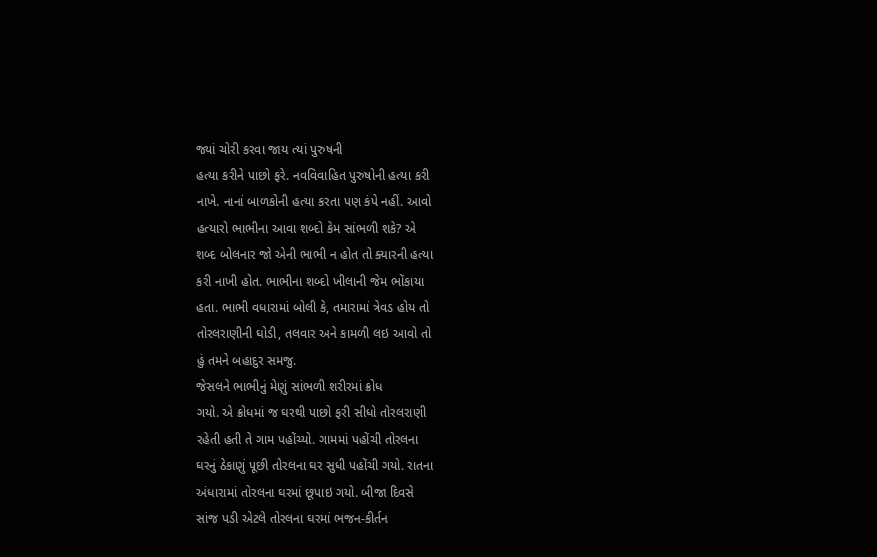જ્યાં ચોરી કરવા જાય ત્યાં પુરુષની
હત્યા કરીને પાછો ફરે. નવવિવાહિત પુરુષોની હત્યા કરી
નાખે. નાનાં બાળકોની હત્યા કરતા પણ કંપે નહીં. આવો
હત્યારો ભાભીના આવા શબ્દો કેમ સાંભળી શકે? એ
શબ્દ બોલનાર જો એની ભાભી ન હોત તો ક્યારની હત્યા
કરી નાખી હોત. ભાભીના શબ્દો ખીલાની જેમ ભોંકાયા
હતા. ભાભી વધારામાં બોલી કે, તમારામાં ત્રેવડ હોય તો
તોરલરાણીની ઘોડી, તલવાર અને કામળી લઇ આવો તો
હું તમને બહાદુર સમજુ.
જેસલને ભાભીનું મેણું સાંભળી શરીરમાં ક્રોધ
ગયો. એ ક્રોધમાં જ ઘરથી પાછો ફરી સીધો તોરલરાણી
રહેતી હતી તે ગામ પહોંચ્યો. ગામમાં પહોંચી તોરલના
ઘરનું ઠેકાણું પૂછી તોરલના ઘર સુધી પહોંચી ગયો. રાતના
અંધારામાં તોરલના ઘરમાં છૂપાઇ ગયો. બીજા દિવસે
સાંજ પડી એટલે તોરલના ઘરમાં ભજન-કીર્તન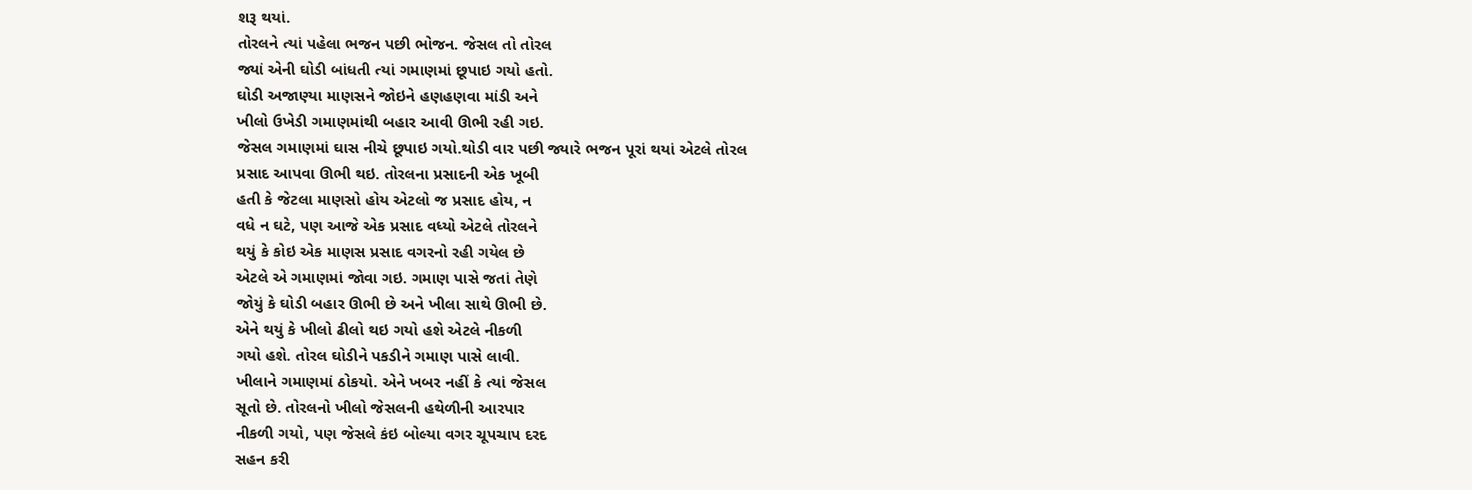શરૂ થયાં.
તોરલને ત્યાં પહેલા ભજન પછી ભોજન. જેસલ તો તોરલ
જ્યાં એની ઘોડી બાંધતી ત્યાં ગમાણમાં છૂપાઇ ગયો હતો.
ઘોડી અજાણ્યા માણસને જોઇને હણહણવા માંડી અને
ખીલો ઉખેડી ગમાણમાંથી બહાર આવી ઊભી રહી ગઇ.
જેસલ ગમાણમાં ઘાસ નીચે છૂપાઇ ગયો.થોડી વાર પછી જ્યારે ભજન પૂરાં થયાં એટલે તોરલ
પ્રસાદ આપવા ઊભી થઇ. તોરલના પ્રસાદની એક ખૂબી
હતી કે જેટલા માણસો હોય એટલો જ પ્રસાદ હોય, ન
વધે ન ઘટે, પણ આજે એક પ્રસાદ વધ્યો એટલે તોરલને
થયું કે કોઇ એક માણસ પ્રસાદ વગરનો રહી ગયેલ છે
એટલે એ ગમાણમાં જોવા ગઇ. ગમાણ પાસે જતાં તેણે
જોયું કે ઘોડી બહાર ઊભી છે અને ખીલા સાથે ઊભી છે.
એને થયું કે ખીલો ઢીલો થઇ ગયો હશે એટલે નીકળી
ગયો હશે. તોરલ ઘોડીને પકડીને ગમાણ પાસે લાવી.
ખીલાને ગમાણમાં ઠોકયો. એને ખબર નહીં કે ત્યાં જેસલ
સૂતો છે. તોરલનો ખીલો જેસલની હથેળીની આરપાર
નીકળી ગયો, પણ જેસલે કંઇ બોલ્યા વગર ચૂપચાપ દરદ
સહન કરી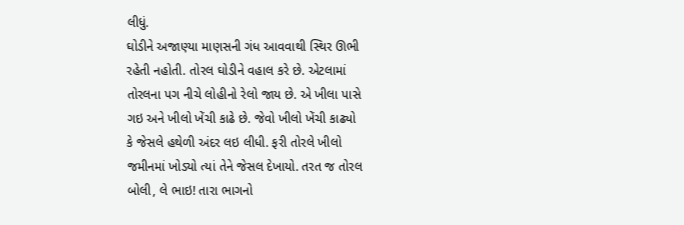લીધું.
ઘોડીને અજાણ્યા માણસની ગંધ આવવાથી સ્થિર ઊભી
રહેતી નહોતી. તોરલ ઘોડીને વહાલ કરે છે. એટલામાં
તોરલના પગ નીચે લોહીનો રેલો જાય છે. એ ખીલા પાસે
ગઇ અને ખીલો ખેંચી કાઢે છે. જેવો ખીલો ખેંચી કાઢ્યો
કે જેસલે હથેળી અંદર લઇ લીધી. ફરી તોરલે ખીલો
જમીનમાં ખોડ્યો ત્યાં તેને જેસલ દેખાયો. તરત જ તોરલ
બોલી, લે ભાઇ! તારા ભાગનો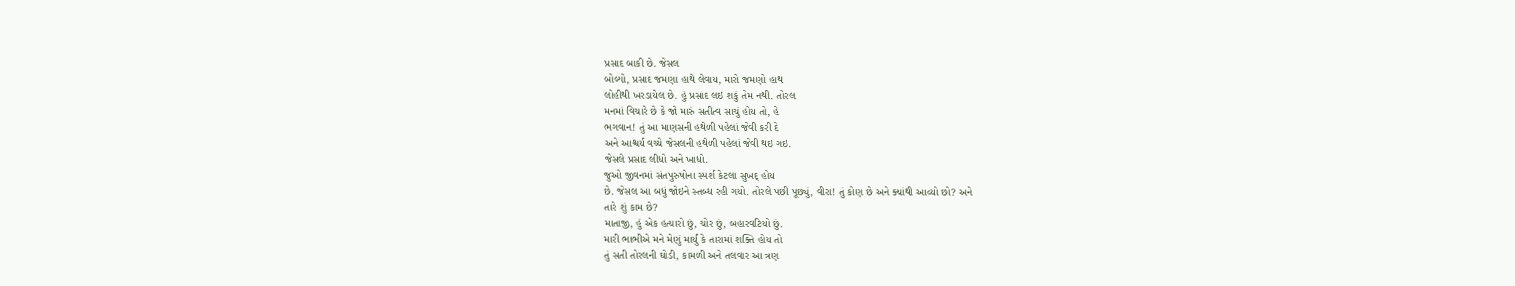પ્રસાદ બાકી છે. જેસલ
બોલ્યો, પ્રસાદ જમણા હાથે લેવાય, મારો જમણો હાથ
લોહીથી ખરડાયેલ છે. હું પ્રસાદ લઇ શકું તેમ નથી. તોરલ
મનમાં વિચારે છે કે જો મારું સતીત્વ સાચું હોય તો, હે
ભગવાન! તું આ માણસની હથેળી પહેલાં જેવી કરી દે
અને આશ્ચર્ય વચ્ચે જેસલની હથેળી પહેલાં જેવી થઇ ગઇ.
જેસલે પ્રસાદ લીધો અને ખાધો.
જુઓ જીવનમાં સંતપુરુષોના સ્પર્શ કેટલા સુખદ્ હોય
છે. જેસલ આ બધું જોઇને સ્તબ્ધ રહી ગયો. તોરલે પછી પૂછ્યું, વીરા! તું કોણ છે અને ક્યાંથી આવ્યો છો? અને
તારે શું કામ છે?
માતાજી, હું એક હત્યારો છું, ચોર છું, બહારવટિયો છું.
મારી ભાભીએ મને મેણું માર્યું કે તારામાં શક્તિ હોય તો
તું સતી તોરલની ઘોડી, કામળી અને તલવાર આ ત્રણ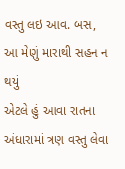વસ્તુ લઇ આવ. બસ, આ મેણું મારાથી સહન ન થયું
એટલે હું આવા રાતના અંધારામાં ત્રણ વસ્તુ લેવા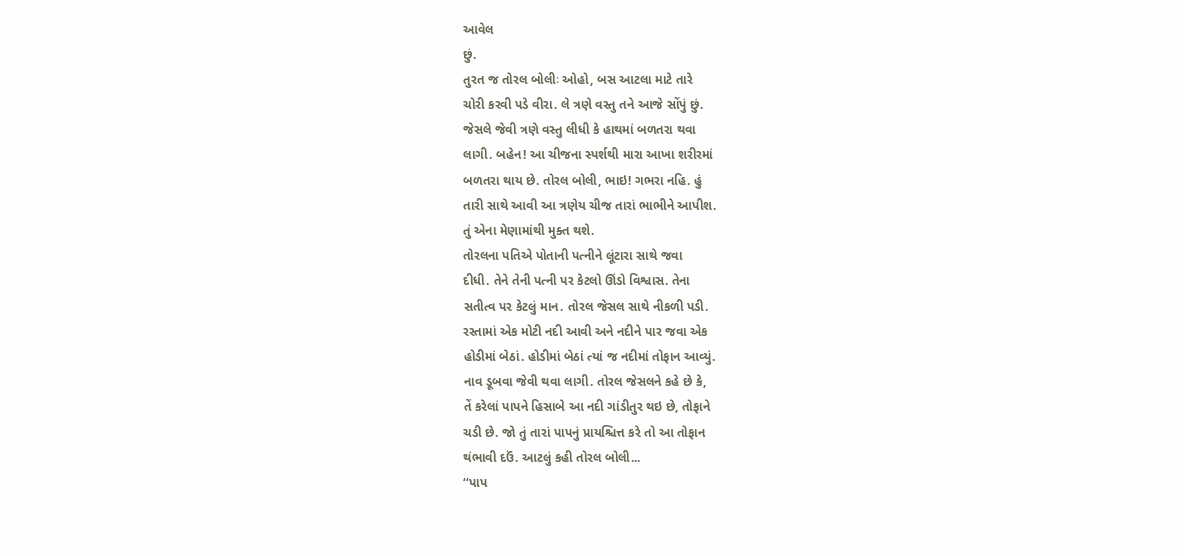આવેલ
છું.
તુરત જ તોરલ બોલીઃ ઓહો, બસ આટલા માટે તારે
ચોરી કરવી પડે વીરા. લે ત્રણે વસ્તુ તને આજે સોંપું છું.
જેસલે જેવી ત્રણે વસ્તુ લીધી કે હાથમાં બળતરા થવા
લાગી. બહેન! આ ચીજના સ્પર્શથી મારા આખા શરીરમાં
બળતરા થાય છે. તોરલ બોલી, ભાઇ! ગભરા નહિ. હું
તારી સાથે આવી આ ત્રણેય ચીજ તારાં ભાભીને આપીશ.
તું એના મેણામાંથી મુક્ત થશે.
તોરલના પતિએ પોતાની પત્નીને લૂંટારા સાથે જવા
દીધી. તેને તેની પત્ની પર કેટલો ઊંડો વિશ્વાસ. તેના
સતીત્વ પર કેટલું માન. તોરલ જેસલ સાથે નીકળી પડી.
રસ્તામાં એક મોટી નદી આવી અને નદીને પાર જવા એક
હોડીમાં બેઠાં. હોડીમાં બેઠાં ત્યાં જ નદીમાં તોફાન આવ્યું.
નાવ ડૂબવા જેવી થવા લાગી. તોરલ જેસલને કહે છે કે,
તેં કરેલાં પાપને હિસાબે આ નદી ગાંડીતુર થઇ છે, તોફાને
ચડી છે. જો તું તારાં પાપનું પ્રાયશ્ચિત્ત કરે તો આ તોફાન
થંભાવી દઉં. આટલું કહી તોરલ બોલી...
‘‘પાપ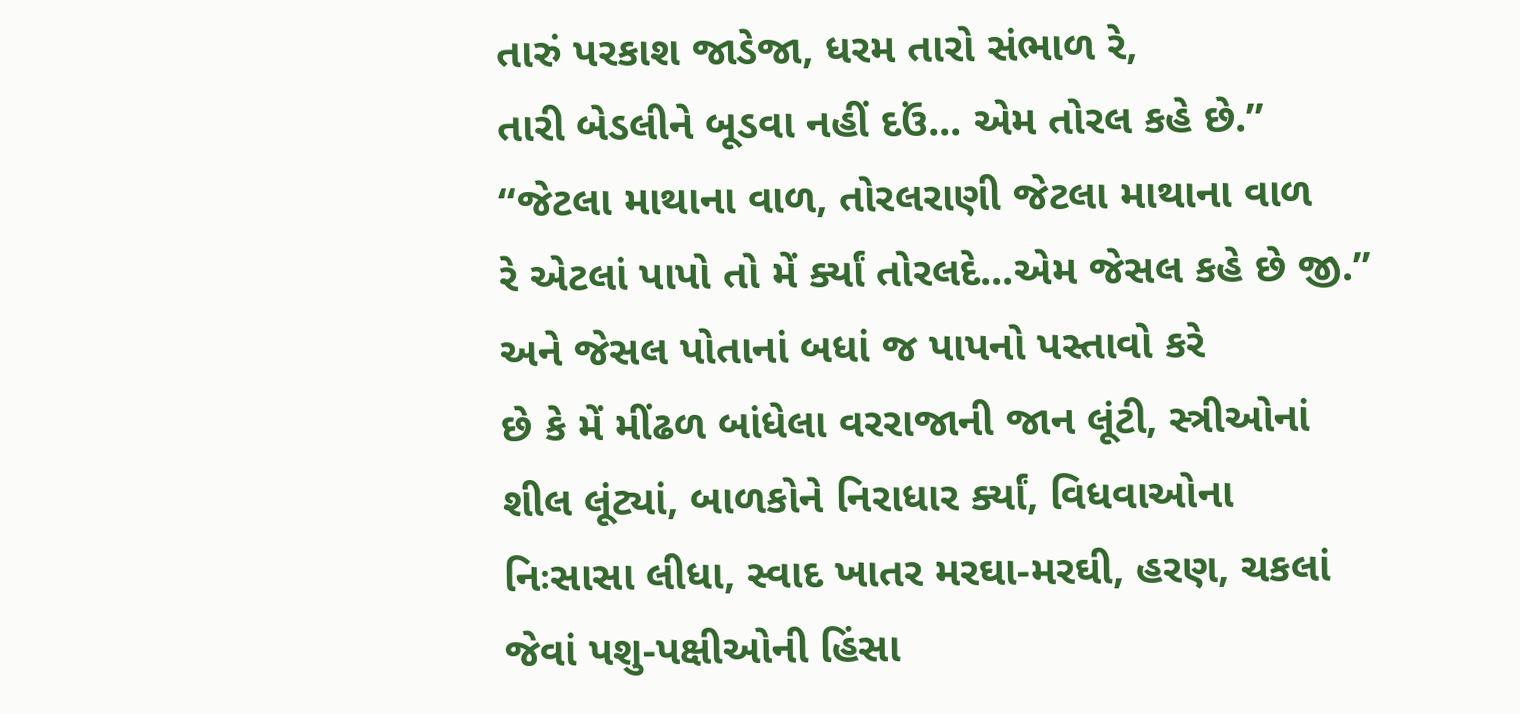તારું પરકાશ જાડેજા, ધરમ તારો સંભાળ રે,
તારી બેડલીને બૂડવા નહીં દઉં... એમ તોરલ કહે છે.’’
‘‘જેટલા માથાના વાળ, તોરલરાણી જેટલા માથાના વાળ
રે એટલાં પાપો તો મેં ર્ક્યાં તોરલદે...એમ જેસલ કહે છે જી.’’ અને જેસલ પોતાનાં બધાં જ પાપનો પસ્તાવો કરે
છે કે મેં મીંઢળ બાંધેલા વરરાજાની જાન લૂંટી, સ્ત્રીઓનાં
શીલ લૂંટ્યાં, બાળકોને નિરાધાર ર્ક્યાં, વિધવાઓના
નિઃસાસા લીધા, સ્વાદ ખાતર મરઘા-મરઘી, હરણ, ચકલાં
જેવાં પશુ-પક્ષીઓની હિંસા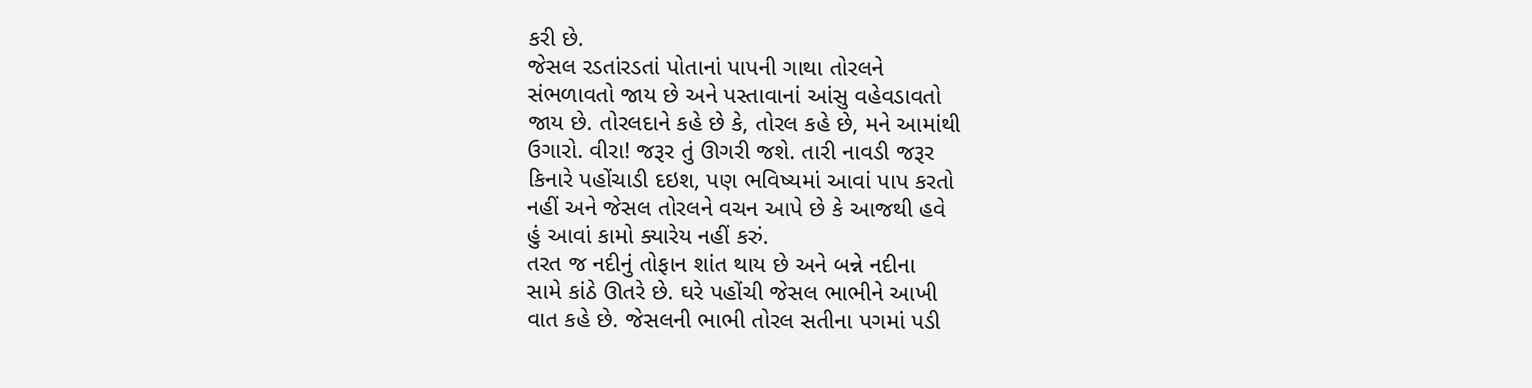કરી છે.
જેસલ રડતાંરડતાં પોતાનાં પાપની ગાથા તોરલને
સંભળાવતો જાય છે અને પસ્તાવાનાં આંસુ વહેવડાવતો
જાય છે. તોરલદાને કહે છે કે, તોરલ કહે છે, મને આમાંથી
ઉગારો. વીરા! જરૂર તું ઊગરી જશે. તારી નાવડી જરૂર
કિનારે પહોંચાડી દઇશ, પણ ભવિષ્યમાં આવાં પાપ કરતો
નહીં અને જેસલ તોરલને વચન આપે છે કે આજથી હવે
હું આવાં કામો ક્યારેય નહીં કરું.
તરત જ નદીનું તોફાન શાંત થાય છે અને બન્ને નદીના
સામે કાંઠે ઊતરે છે. ઘરે પહોંચી જેસલ ભાભીને આખી
વાત કહે છે. જેસલની ભાભી તોરલ સતીના પગમાં પડી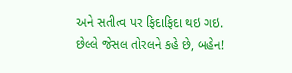અને સતીત્વ પર ફિદાફિદા થઇ ગઇ.
છેલ્લે જેસલ તોરલને કહે છે, બહેન!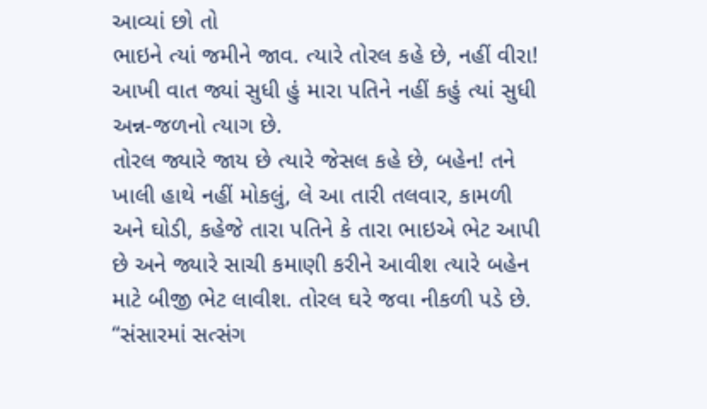આવ્યાં છો તો
ભાઇને ત્યાં જમીને જાવ. ત્યારે તોરલ કહે છે, નહીં વીરા!
આખી વાત જ્યાં સુધી હું મારા પતિને નહીં કહું ત્યાં સુધી
અન્ન-જળનો ત્યાગ છે.
તોરલ જ્યારે જાય છે ત્યારે જેસલ કહે છે, બહેન! તને
ખાલી હાથે નહીં મોકલું, લે આ તારી તલવાર, કામળી
અને ઘોડી, કહેજે તારા પતિને કે તારા ભાઇએ ભેટ આપી
છે અને જ્યારે સાચી કમાણી કરીને આવીશ ત્યારે બહેન
માટે બીજી ભેટ લાવીશ. તોરલ ઘરે જવા નીકળી પડે છે.
‘‘સંસારમાં સત્સંગ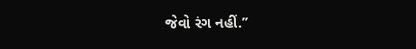જેવો રંગ નહીં.’’